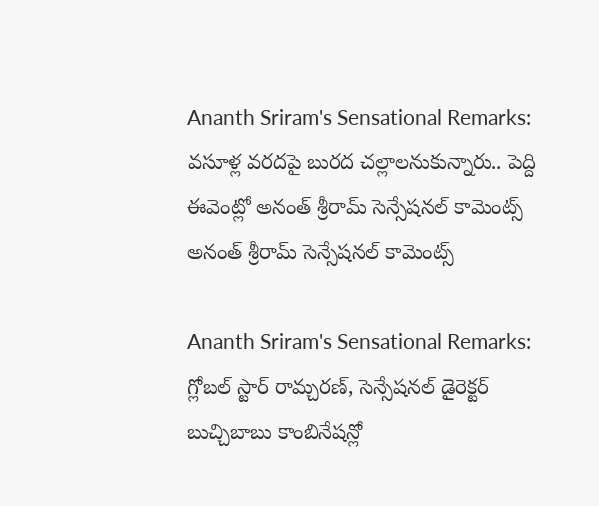Ananth Sriram's Sensational Remarks: వసూళ్ల వరదపై బురద చల్లాలనుకున్నారు.. పెద్ది ఈవెంట్లో అనంత్ శ్రీరామ్ సెన్సేషనల్ కామెంట్స్
అనంత్ శ్రీరామ్ సెన్సేషనల్ కామెంట్స్

Ananth Sriram's Sensational Remarks: గ్లోబల్ స్టార్ రామ్చరణ్, సెన్సేషనల్ డైరెక్టర్ బుచ్చిబాబు కాంబినేషన్లో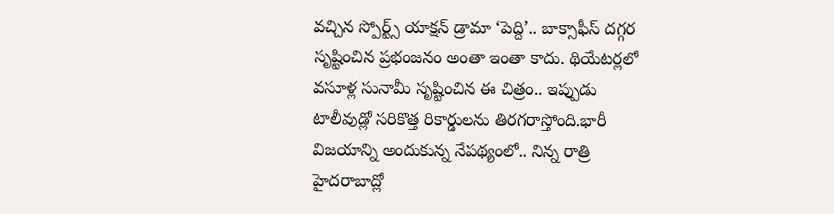వచ్చిన స్పోర్ట్స్ యాక్షన్ డ్రామా ‘పెద్ది’.. బాక్సాఫీస్ దగ్గర సృష్టించిన ప్రభంజనం అంతా ఇంతా కాదు. థియేటర్లలో వసూళ్ల సునామీ సృష్టించిన ఈ చిత్రం.. ఇప్పుడు టాలీవుడ్లో సరికొత్త రికార్డులను తిరగరాస్తోంది.భారీ విజయాన్ని అందుకున్న నేపథ్యంలో.. నిన్న రాత్రి హైదరాబాద్లో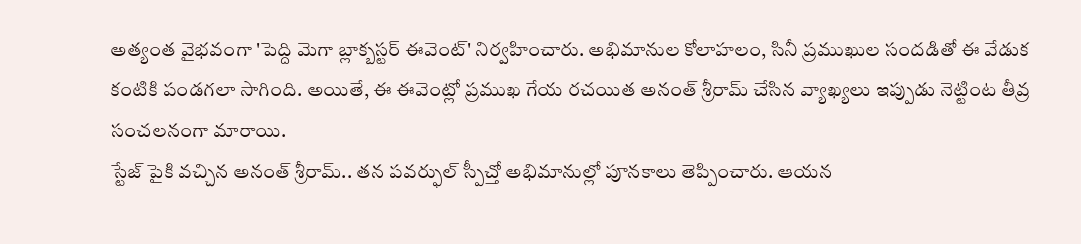అత్యంత వైభవంగా 'పెద్ది మెగా బ్లాక్బస్టర్ ఈవెంట్' నిర్వహించారు. అభిమానుల కోలాహలం, సినీ ప్రముఖుల సందడితో ఈ వేడుక కంటికి పండగలా సాగింది. అయితే, ఈ ఈవెంట్లో ప్రముఖ గేయ రచయిత అనంత్ శ్రీరామ్ చేసిన వ్యాఖ్యలు ఇప్పుడు నెట్టింట తీవ్ర సంచలనంగా మారాయి.
స్టేజ్ పైకి వచ్చిన అనంత్ శ్రీరామ్.. తన పవర్ఫుల్ స్పీచ్తో అభిమానుల్లో పూనకాలు తెప్పించారు. ఆయన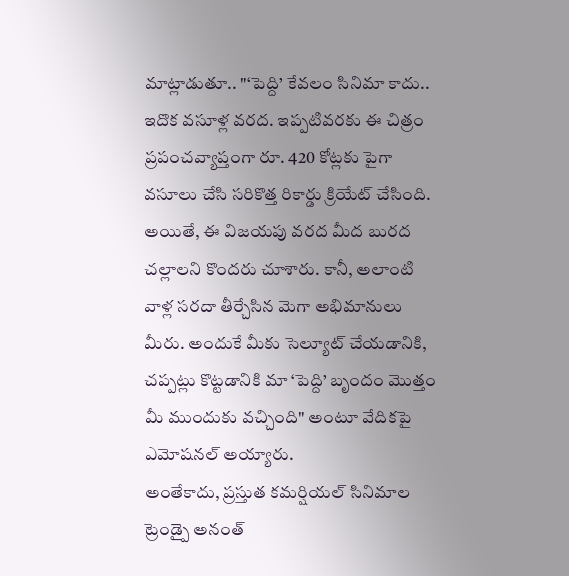మాట్లాడుతూ.. "‘పెద్ది’ కేవలం సినిమా కాదు.. ఇదొక వసూళ్ల వరద. ఇప్పటివరకు ఈ చిత్రం ప్రపంచవ్యాప్తంగా రూ. 420 కోట్లకు పైగా వసూలు చేసి సరికొత్త రికార్డు క్రియేట్ చేసింది. అయితే, ఈ విజయపు వరద మీద బురద చల్లాలని కొందరు చూశారు. కానీ, అలాంటి వాళ్ల సరదా తీర్చేసిన మెగా అభిమానులు మీరు. అందుకే మీకు సెల్యూట్ చేయడానికి, చప్పట్లు కొట్టడానికి మా ‘పెద్ది’ బృందం మొత్తం మీ ముందుకు వచ్చింది" అంటూ వేదికపై ఎమోషనల్ అయ్యారు.
అంతేకాదు, ప్రస్తుత కమర్షియల్ సినిమాల ట్రెండ్పై అనంత్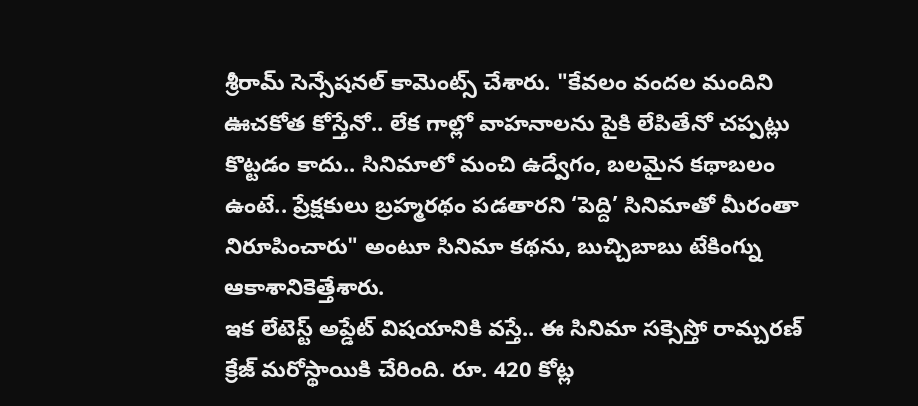శ్రీరామ్ సెన్సేషనల్ కామెంట్స్ చేశారు. "కేవలం వందల మందిని ఊచకోత కోస్తేనో.. లేక గాల్లో వాహనాలను పైకి లేపితేనో చప్పట్లు కొట్టడం కాదు.. సినిమాలో మంచి ఉద్వేగం, బలమైన కథాబలం ఉంటే.. ప్రేక్షకులు బ్రహ్మరథం పడతారని ‘పెద్ది’ సినిమాతో మీరంతా నిరూపించారు" అంటూ సినిమా కథను, బుచ్చిబాబు టేకింగ్ను ఆకాశానికెత్తేశారు.
ఇక లేటెస్ట్ అప్డేట్ విషయానికి వస్తే.. ఈ సినిమా సక్సెస్తో రామ్చరణ్ క్రేజ్ మరోస్థాయికి చేరింది. రూ. 420 కోట్ల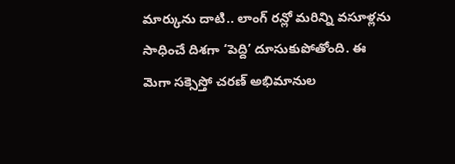మార్కును దాటి.. లాంగ్ రన్లో మరిన్ని వసూళ్లను సాధించే దిశగా ‘పెద్ది’ దూసుకుపోతోంది. ఈ మెగా సక్సెస్తో చరణ్ అభిమానుల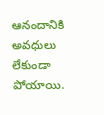ఆనందానికి అవధులు లేకుండా పోయాయి.